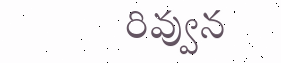రివ్వున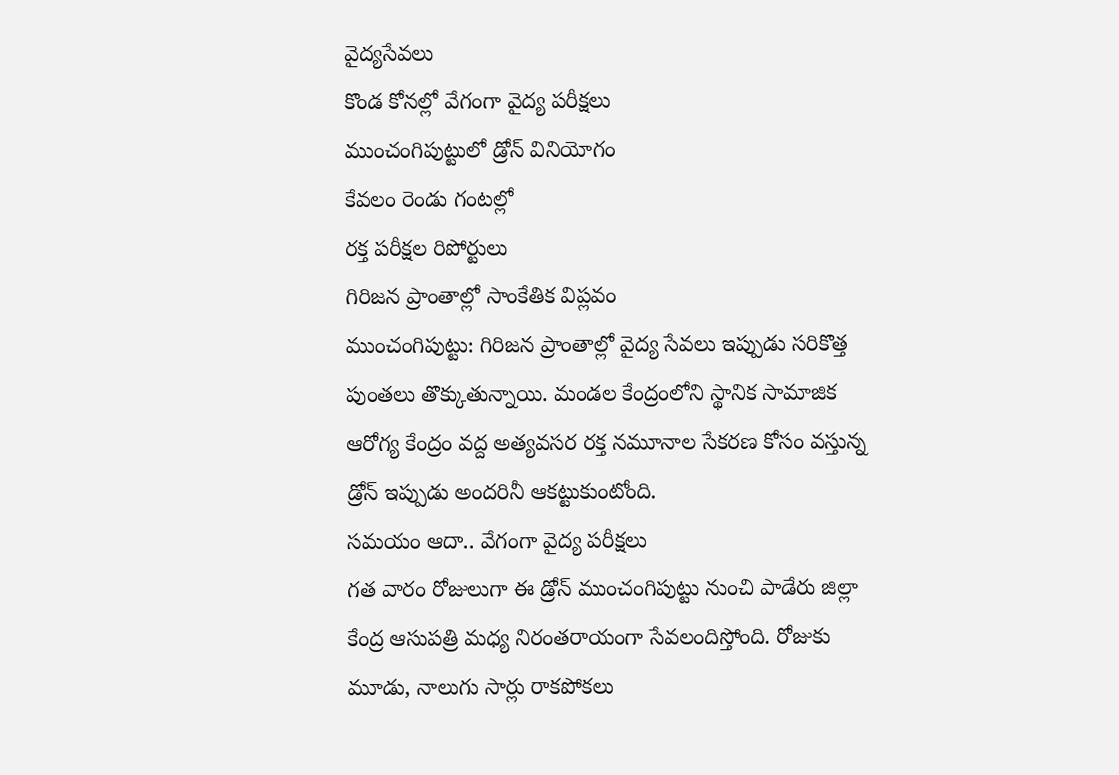వైద్యసేవలు
కొండ కోనల్లో వేగంగా వైద్య పరీక్షలు
ముంచంగిపుట్టులో డ్రోన్ వినియోగం
కేవలం రెండు గంటల్లో
రక్త పరీక్షల రిపోర్టులు
గిరిజన ప్రాంతాల్లో సాంకేతిక విప్లవం
ముంచంగిపుట్టు: గిరిజన ప్రాంతాల్లో వైద్య సేవలు ఇప్పుడు సరికొత్త పుంతలు తొక్కుతున్నాయి. మండల కేంద్రంలోని స్థానిక సామాజిక ఆరోగ్య కేంద్రం వద్ద అత్యవసర రక్త నమూనాల సేకరణ కోసం వస్తున్న డ్రోన్ ఇప్పుడు అందరినీ ఆకట్టుకుంటోంది.
సమయం ఆదా.. వేగంగా వైద్య పరీక్షలు
గత వారం రోజులుగా ఈ డ్రోన్ ముంచంగిపుట్టు నుంచి పాడేరు జిల్లా కేంద్ర ఆసుపత్రి మధ్య నిరంతరాయంగా సేవలందిస్తోంది. రోజుకు మూడు, నాలుగు సార్లు రాకపోకలు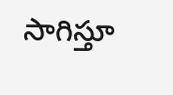సాగిస్తూ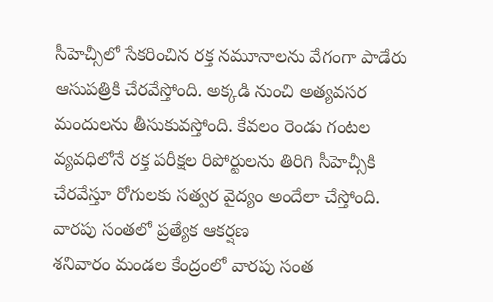సీహెచ్సీలో సేకరించిన రక్త నమూనాలను వేగంగా పాడేరు ఆసుపత్రికి చేరవేస్తోంది. అక్కడి నుంచి అత్యవసర మందులను తీసుకువస్తోంది. కేవలం రెండు గంటల వ్యవధిలోనే రక్త పరీక్షల రిపోర్టులను తిరిగి సీహెచ్సీకి చేరవేస్తూ రోగులకు సత్వర వైద్యం అందేలా చేస్తోంది.
వారపు సంతలో ప్రత్యేక ఆకర్షణ
శనివారం మండల కేంద్రంలో వారపు సంత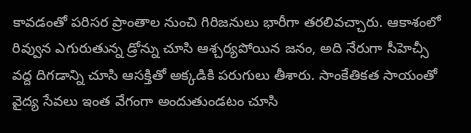కావడంతో పరిసర ప్రాంతాల నుంచి గిరిజనులు భారీగా తరలివచ్చారు. ఆకాశంలో రివ్వున ఎగురుతున్న డ్రోన్ను చూసి ఆశ్చర్యపోయిన జనం, అది నేరుగా సీహెచ్సీ వద్ద దిగడాన్ని చూసి ఆసక్తితో అక్కడికి పరుగులు తీశారు. సాంకేతికత సాయంతో వైద్య సేవలు ఇంత వేగంగా అందుతుండటం చూసి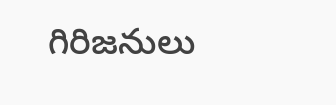గిరిజనులు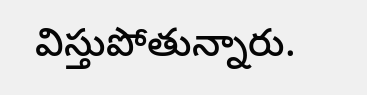విస్తుపోతున్నారు.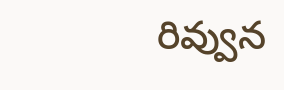రివ్వున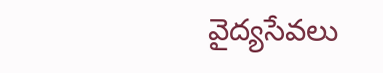వైద్యసేవలు